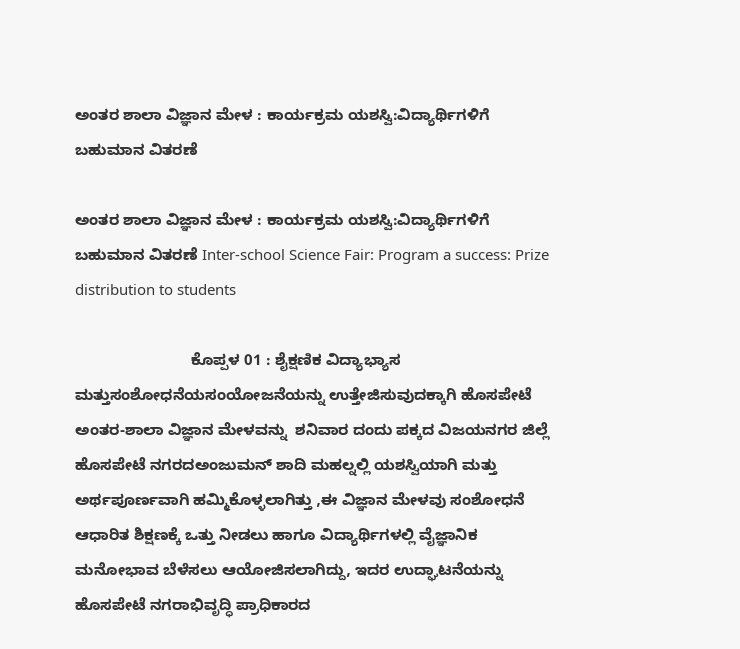ಅಂತರ ಶಾಲಾ ವಿಜ್ಞಾನ ಮೇಳ : ಕಾರ್ಯಕ್ರಮ ಯಶಸ್ವಿ:ವಿದ್ಯಾರ್ಥಿಗಳಿಗೆ ಬಹುಮಾನ ವಿತರಣೆ

ಅಂತರ ಶಾಲಾ ವಿಜ್ಞಾನ ಮೇಳ : ಕಾರ್ಯಕ್ರಮ ಯಶಸ್ವಿ:ವಿದ್ಯಾರ್ಥಿಗಳಿಗೆ ಬಹುಮಾನ ವಿತರಣೆ Inter-school Science Fair: Program a success: Prize distribution to students

                           ಕೊಪ್ಪಳ 01 : ಶೈಕ್ಷಣಿಕ ವಿದ್ಯಾಭ್ಯಾಸ ಮತ್ತುಸಂಶೋಧನೆಯಸಂಯೋಜನೆಯನ್ನು ಉತ್ತೇಜಿಸುವುದಕ್ಕಾಗಿ ಹೊಸಪೇಟೆ ಅಂತರ-ಶಾಲಾ ವಿಜ್ಞಾನ ಮೇಳವನ್ನು  ಶನಿವಾರ ದಂದು ಪಕ್ಕದ ವಿಜಯನಗರ ಜಿಲ್ಲೆ ಹೊಸಪೇಟೆ ನಗರದಅಂಜುಮನ್ ಶಾದಿ ಮಹಲ್ನಲ್ಲಿ ಯಶಸ್ವಿಯಾಗಿ ಮತ್ತು ಅರ್ಥಪೂರ್ಣವಾಗಿ ಹಮ್ಮಿಕೊಳ್ಳಲಾಗಿತ್ತು ,ಈ ವಿಜ್ಞಾನ ಮೇಳವು ಸಂಶೋಧನೆ ಆಧಾರಿತ ಶಿಕ್ಷಣಕ್ಕೆ ಒತ್ತು ನೀಡಲು ಹಾಗೂ ವಿದ್ಯಾರ್ಥಿಗಳಲ್ಲಿ ವೈಜ್ಞಾನಿಕ ಮನೋಭಾವ ಬೆಳೆಸಲು ಆಯೋಜಿಸಲಾಗಿದ್ದು, ಇದರ ಉದ್ಘಾಟನೆಯನ್ನು ಹೊಸಪೇಟೆ ನಗರಾಭಿವೃದ್ಧಿ ಪ್ರಾಧಿಕಾರದ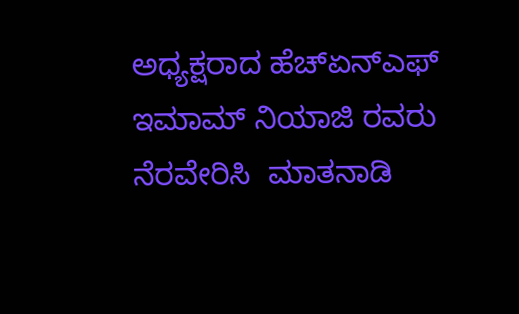ಅಧ್ಯಕ್ಷರಾದ ಹೆಚ್‌ಏನ್‌ಎಫ್ ಇಮಾಮ್ ನಿಯಾಜಿ ರವರು ನೆರವೇರಿಸಿ  ಮಾತನಾಡಿ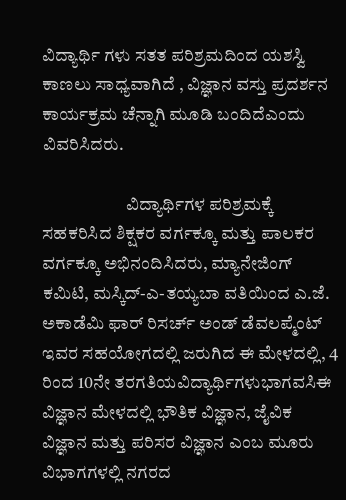ವಿದ್ಯಾರ್ಥಿ ಗಳು ಸತತ ಪರಿಶ್ರಮದಿಂದ ಯಶಸ್ವಿ ಕಾಣಲು ಸಾಧ್ಯವಾಗಿದೆ , ವಿಜ್ಞಾನ ವಸ್ತು ಪ್ರದರ್ಶನ ಕಾರ್ಯಕ್ರಮ ಚೆನ್ನಾಗಿ ಮೂಡಿ ಬಂದಿದೆಎಂದು ವಿವರಿಸಿದರು.

                        ವಿದ್ಯಾರ್ಥಿಗಳ ಪರಿಶ್ರಮಕ್ಕೆ ಸಹಕರಿಸಿದ ಶಿಕ್ಷಕರ ವರ್ಗಕ್ಕೂ ಮತ್ತು ಪಾಲಕರ ವರ್ಗಕ್ಕೂ ಅಭಿನಂದಿಸಿದರು, ಮ್ಯಾನೇಜಿಂಗ್ ಕಮಿಟಿ, ಮಸ್ಕಿದ್‌-ಎ-ತಯ್ಯಬಾ ವತಿಯಿಂದ ಎ.ಜೆ. ಅಕಾಡೆಮಿ ಫಾರ್ ರಿಸರ್ಚ್‌ ಅಂಡ್ ಡೆವಲಪ್ಮೆಂಟ್ ಇವರ ಸಹಯೋಗದಲ್ಲಿ ಜರುಗಿದ ಈ ಮೇಳದಲ್ಲಿ, 4 ರಿಂದ 10ನೇ ತರಗತಿಯವಿದ್ಯಾರ್ಥಿಗಳುಭಾಗವಸಿಈ ವಿಜ್ಞಾನ ಮೇಳದಲ್ಲಿ ಭೌತಿಕ ವಿಜ್ಞಾನ, ಜೈವಿಕ ವಿಜ್ಞಾನ ಮತ್ತು ಪರಿಸರ ವಿಜ್ಞಾನ ಎಂಬ ಮೂರು ವಿಭಾಗಗಳಲ್ಲಿ ನಗರದ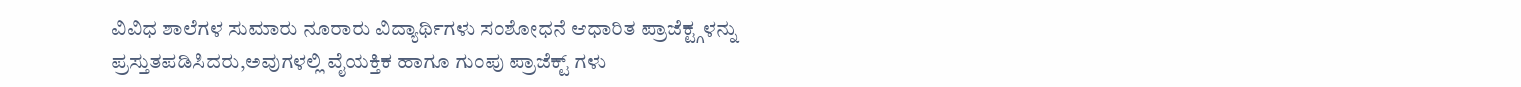ವಿವಿಧ ಶಾಲೆಗಳ ಸುಮಾರು ನೂರಾರು ವಿದ್ಯಾರ್ಥಿಗಳು ಸಂಶೋಧನೆ ಆಧಾರಿತ ಪ್ರಾಜೆಕ್ಟ್ಗಳನ್ನು ಪ್ರಸ್ತುತಪಡಿಸಿದರು,ಅವುಗಳಲ್ಲಿ ವೈಯಕ್ತಿಕ ಹಾಗೂ ಗುಂಪು ಪ್ರಾಜೆಕ್ಟ್‌ ಗಳು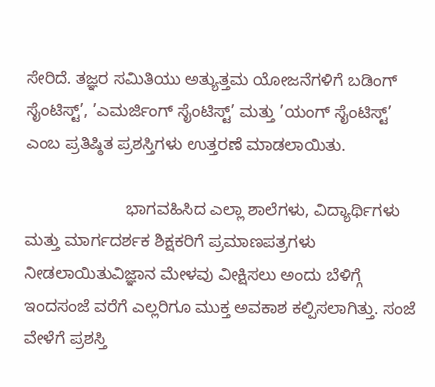ಸೇರಿದೆ. ತಜ್ಞರ ಸಮಿತಿಯು ಅತ್ಯುತ್ತಮ ಯೋಜನೆಗಳಿಗೆ ಬಡಿಂಗ್ ಸೈಂಟಿಸ್ಟ್‌’, ’ಎಮರ್ಜಿಂಗ್ ಸೈಂಟಿಸ್ಟ್‌’ ಮತ್ತು ’ಯಂಗ್ ಸೈಂಟಿಸ್ಟ್‌’ ಎಂಬ ಪ್ರತಿಷ್ಠಿತ ಪ್ರಶಸ್ತಿಗಳು ಉತ್ತರಣೆ ಮಾಡಲಾಯಿತು.

                      ಭಾಗವಹಿಸಿದ ಎಲ್ಲಾ ಶಾಲೆಗಳು, ವಿದ್ಯಾರ್ಥಿಗಳು ಮತ್ತು ಮಾರ್ಗದರ್ಶಕ ಶಿಕ್ಷಕರಿಗೆ ಪ್ರಮಾಣಪತ್ರಗಳು  ನೀಡಲಾಯಿತುವಿಜ್ಞಾನ ಮೇಳವು ವೀಕ್ಷಿಸಲು ಅಂದು ಬೆಳಿಗ್ಗೆ ಇಂದಸಂಜೆ ವರೆಗೆ ಎಲ್ಲರಿಗೂ ಮುಕ್ತ ಅವಕಾಶ ಕಲ್ಪಿಸಲಾಗಿತ್ತು. ಸಂಜೆ ವೇಳೆಗೆ ಪ್ರಶಸ್ತಿ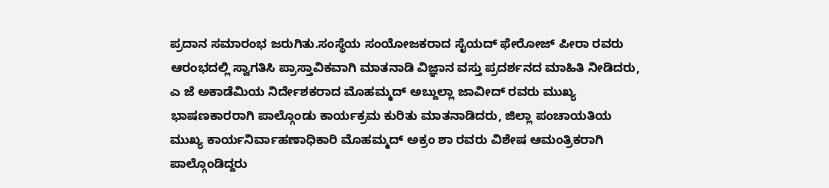ಪ್ರದಾನ ಸಮಾರಂಭ ಜರುಗಿತು.ಸಂಸ್ಥೆಯ ಸಂಯೋಜಕರಾದ ಸೈಯದ್ ಫೇರೋಜ್ ಪೀರಾ ರವರು ಆರಂಭದಲ್ಲಿ ಸ್ವಾಗತಿಸಿ ಪ್ರಾಸ್ತಾವಿಕವಾಗಿ ಮಾತನಾಡಿ ವಿಜ್ಞಾನ ವಸ್ತು ಪ್ರದರ್ಶನದ ಮಾಹಿತಿ ನೀಡಿದರು, ಎ ಜೆ ಅಕಾಡೆಮಿಯ ನಿರ್ದೇಶಕರಾದ ಮೊಹಮ್ಮದ್ ಅಬ್ದುಲ್ಲಾ ಜಾವೀದ್ ರವರು ಮುಖ್ಯ ಭಾಷಣಕಾರರಾಗಿ ಪಾಲ್ಗೊಂಡು ಕಾರ್ಯಕ್ರಮ ಕುರಿತು ಮಾತನಾಡಿದರು, ಜಿಲ್ಲಾ ಪಂಚಾಯತಿಯ ಮುಖ್ಯ ಕಾರ್ಯನಿರ್ವಾಹಣಾಧಿಕಾರಿ ಮೊಹಮ್ಮದ್ ಅಕ್ರಂ ಶಾ ರವರು ವಿಶೇಷ ಆಮಂತ್ರಿಕರಾಗಿ ಪಾಲ್ಗೊಂಡಿದ್ದರು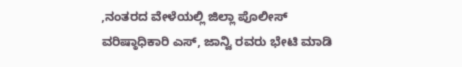,ನಂತರದ ವೇಳೆಯಲ್ಲಿ ಜಿಲ್ಲಾ ಪೊಲೀಸ್ ವರಿಷ್ಠಾಧಿಕಾರಿ ಎಸ್, ಜಾನ್ವಿ ರವರು ಭೇಟಿ ಮಾಡಿ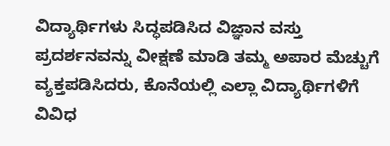ವಿದ್ಯಾರ್ಥಿಗಳು ಸಿದ್ಧಪಡಿಸಿದ ವಿಜ್ಞಾನ ವಸ್ತು ಪ್ರದರ್ಶನವನ್ನು ವೀಕ್ಷಣೆ ಮಾಡಿ ತಮ್ಮ ಅಪಾರ ಮೆಚ್ಚುಗೆ ವ್ಯಕ್ತಪಡಿಸಿದರು, ಕೊನೆಯಲ್ಲಿ ಎಲ್ಲಾ ವಿದ್ಯಾರ್ಥಿಗಳಿಗೆ ವಿವಿಧ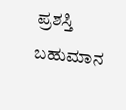ಪ್ರಶಸ್ತಿ ಬಹುಮಾನ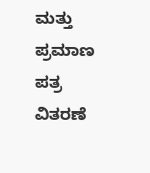ಮತ್ತು ಪ್ರಮಾಣ ಪತ್ರ ವಿತರಣೆ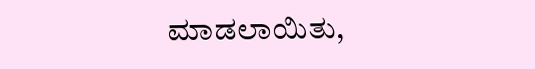ಮಾಡಲಾಯಿತು,